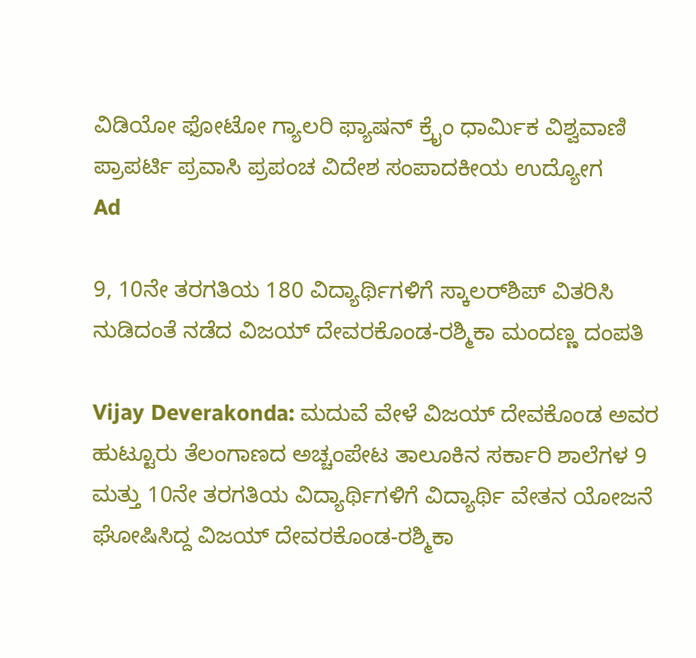ವಿಡಿಯೋ ಫೋಟೋ ಗ್ಯಾಲರಿ ಫ್ಯಾಷನ್ ಕ್ರೈಂ ಧಾರ್ಮಿಕ ವಿಶ್ವವಾಣಿ ಪ್ರಾಪರ್ಟಿ ಪ್ರವಾಸಿ ಪ್ರಪಂಚ ವಿದೇಶ ಸಂಪಾದಕೀಯ ಉದ್ಯೋಗ
Ad

9, 10ನೇ ತರಗತಿಯ 180 ವಿದ್ಯಾರ್ಥಿಗಳಿಗೆ ಸ್ಕಾಲರ್‌ಶಿಪ್‌ ವಿತರಿಸಿ ನುಡಿದಂತೆ ನಡೆದ ವಿಜಯ್‌ ದೇವರಕೊಂಡ-ರಶ್ಮಿಕಾ ಮಂದಣ್ಣ ದಂಪತಿ

Vijay Deverakonda: ಮದುವೆ ವೇಳೆ ವಿಜಯ್‌ ದೇವಕೊಂಡ ಅವರ ಹುಟ್ಟೂರು ತೆಲಂಗಾಣದ ಅಚ್ಚಂಪೇಟ ತಾಲೂಕಿನ ಸರ್ಕಾರಿ ಶಾಲೆಗಳ 9 ಮತ್ತು 10ನೇ ತರಗತಿಯ ವಿದ್ಯಾರ್ಥಿಗಳಿಗೆ ವಿದ್ಯಾರ್ಥಿ ವೇತನ ಯೋಜನೆ ಘೋಷಿಸಿದ್ದ ವಿಜಯ್‌ ದೇವರಕೊಂಡ-ರಶ್ಮಿಕಾ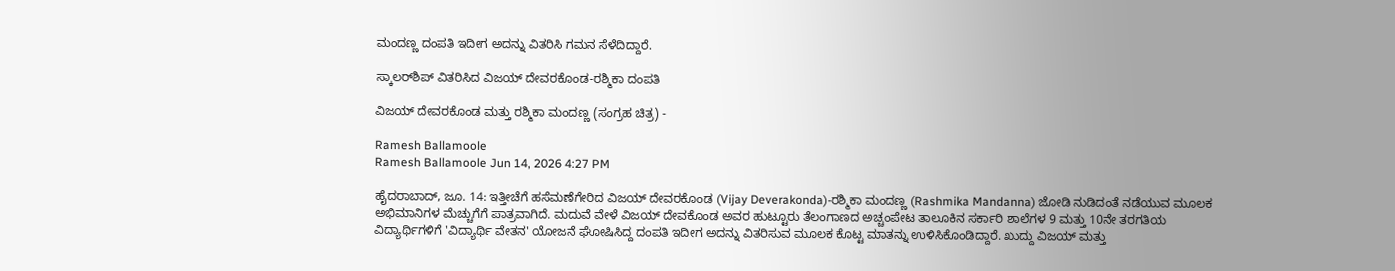ಮಂದಣ್ಣ ದಂಪತಿ ಇದೀಗ ಅದನ್ನು ವಿತರಿಸಿ ಗಮನ ಸೆಳೆದಿದ್ದಾರೆ.

ಸ್ಕಾಲರ್‌ಶಿಪ್‌ ವಿತರಿಸಿದ ವಿಜಯ್‌ ದೇವರಕೊಂಡ-ರಶ್ಮಿಕಾ ದಂಪತಿ

ವಿಜಯ್‌ ದೇವರಕೊಂಡ ಮತ್ತು ರಶ್ಮಿಕಾ ಮಂದಣ್ಣ (ಸಂಗ್ರಹ ಚಿತ್ರ) -

Ramesh Ballamoole
Ramesh Ballamoole Jun 14, 2026 4:27 PM

ಹೈದರಾಬಾದ್‌, ಜೂ. 14: ಇತ್ತೀಚೆಗೆ ಹಸೆಮಣೆಗೇರಿದ ವಿಜಯ್‌ ದೇವರಕೊಂಡ (Vijay Deverakonda)-ರಶ್ಮಿಕಾ ಮಂದಣ್ಣ (Rashmika Mandanna) ಜೋಡಿ ನುಡಿದಂತೆ ನಡೆಯುವ ಮೂಲಕ ಅಭಿಮಾನಿಗಳ ಮೆಚ್ಚುಗೆಗೆ ಪಾತ್ರವಾಗಿದೆ. ಮದುವೆ ವೇಳೆ ವಿಜಯ್‌ ದೇವಕೊಂಡ ಅವರ ಹುಟ್ಟೂರು ತೆಲಂಗಾಣದ ಅಚ್ಚಂಪೇಟ ತಾಲೂಕಿನ ಸರ್ಕಾರಿ ಶಾಲೆಗಳ 9 ಮತ್ತು 10ನೇ ತರಗತಿಯ ವಿದ್ಯಾರ್ಥಿಗಳಿಗೆ 'ವಿದ್ಯಾರ್ಥಿ ವೇತನ' ಯೋಜನೆ ಘೋಷಿಸಿದ್ದ ದಂಪತಿ ಇದೀಗ ಅದನ್ನು ವಿತರಿಸುವ ಮೂಲಕ ಕೊಟ್ಟ ಮಾತನ್ನು ಉಳಿಸಿಕೊಂಡಿದ್ದಾರೆ. ಖುದ್ದು ವಿಜಯ್‌ ಮತ್ತು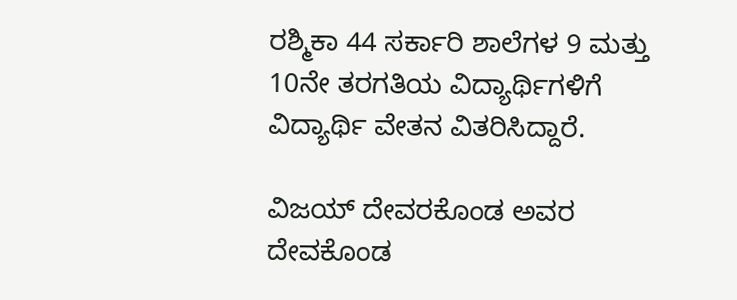ರಶ್ಮಿಕಾ 44 ಸರ್ಕಾರಿ ಶಾಲೆಗಳ 9 ಮತ್ತು 10ನೇ ತರಗತಿಯ ವಿದ್ಯಾರ್ಥಿಗಳಿಗೆ ವಿದ್ಯಾರ್ಥಿ ವೇತನ ವಿತರಿಸಿದ್ದಾರೆ.

ವಿಜಯ್‌ ದೇವರಕೊಂಡ ಅವರ ದೇವಕೊಂಡ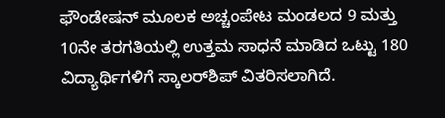ಫೌಂಡೇಷನ್‌ ಮೂಲಕ ಅಚ್ಚಂಪೇಟ ಮಂಡಲದ 9 ಮತ್ತು 10ನೇ ತರಗತಿಯಲ್ಲಿ ಉತ್ತಮ ಸಾಧನೆ ಮಾಡಿದ ಒಟ್ಟು 180 ವಿದ್ಯಾರ್ಥಿಗಳಿಗೆ ಸ್ಕಾಲರ್‌ಶಿಪ್‌ ವಿತರಿಸಲಾಗಿದೆ.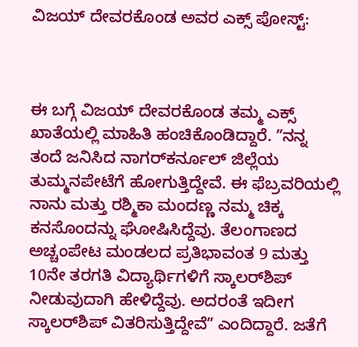ವಿಜಯ್‌ ದೇವರಕೊಂಡ ಅವರ ಎಕ್ಸ್‌ ಪೋಸ್ಟ್‌:



ಈ ಬಗ್ಗೆ ವಿಜಯ್‌ ದೇವರಕೊಂಡ ತಮ್ಮ ಎಕ್ಸ್‌ ಖಾತೆಯಲ್ಲಿ ಮಾಹಿತಿ ಹಂಚಿಕೊಂಡಿದ್ದಾರೆ. ʼʼನನ್ನ ತಂದೆ ಜನಿಸಿದ ನಾಗರ್‌ಕರ್ನೂಲ್‌ ಜಿಲ್ಲೆಯ ತುಮ್ಮನಪೇಟೆಗೆ ಹೋಗುತ್ತಿದ್ದೇವೆ. ಈ ಫೆಬ್ರವರಿಯಲ್ಲಿ ನಾನು ಮತ್ತು ರಶ್ಮಿಕಾ ಮಂದಣ್ಣ ನಮ್ಮ ಚಿಕ್ಕ ಕನಸೊಂದನ್ನು ಘೋಷಿಸಿದ್ದೆವು. ತೆಲಂಗಾಣದ ಅಚ್ಚಂಪೇಟ ಮಂಡಲದ ಪ್ರತಿಭಾವಂತ 9 ಮತ್ತು 10ನೇ ತರಗತಿ ವಿದ್ಯಾರ್ಥಿಗಳಿಗೆ ಸ್ಕಾಲರ್‌ಶಿಪ್‌ ನೀಡುವುದಾಗಿ ಹೇಳಿದ್ದೆವು. ಅದರಂತೆ ಇದೀಗ ಸ್ಕಾಲರ್‌ಶಿಪ್‌ ವಿತರಿಸುತ್ತಿದ್ದೇವೆʼʼ ಎಂದಿದ್ದಾರೆ. ಜತೆಗೆ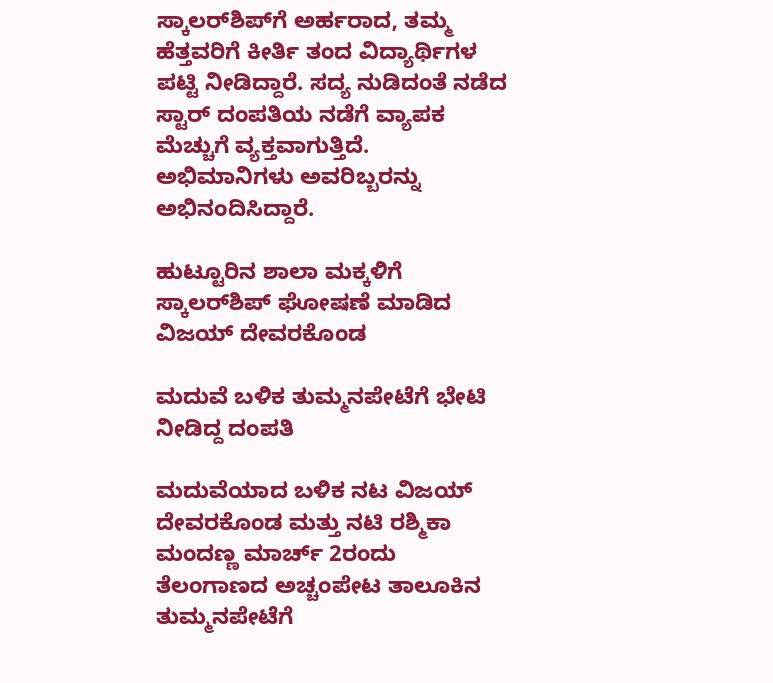ಸ್ಕಾಲರ್‌ಶಿಪ್‌ಗೆ ಅರ್ಹರಾದ, ತಮ್ಮ ಹೆತ್ತವರಿಗೆ ಕೀರ್ತಿ ತಂದ ವಿದ್ಯಾರ್ಥಿಗಳ ಪಟ್ಟಿ ನೀಡಿದ್ದಾರೆ. ಸದ್ಯ ನುಡಿದಂತೆ ನಡೆದ ಸ್ಟಾರ್‌ ದಂಪತಿಯ ನಡೆಗೆ ವ್ಯಾಪಕ ಮೆಚ್ಚುಗೆ ವ್ಯಕ್ತವಾಗುತ್ತಿದೆ. ಅಭಿಮಾನಿಗಳು ಅವರಿಬ್ಬರನ್ನು ಅಭಿನಂದಿಸಿದ್ದಾರೆ.

ಹುಟ್ಟೂರಿನ ಶಾಲಾ ಮಕ್ಕಳಿಗೆ ಸ್ಕಾಲರ್‌ಶಿಪ್‌ ಘೋಷಣೆ ಮಾಡಿದ ವಿಜಯ್‌ ದೇವರಕೊಂಡ

ಮದುವೆ ಬಳಿಕ ತುಮ್ಮನಪೇಟೆಗೆ ಭೇಟಿ ನೀಡಿದ್ದ ದಂಪತಿ

ಮದುವೆಯಾದ ಬಳಿಕ ನಟ ವಿಜಯ್ ದೇವರಕೊಂಡ ಮತ್ತು ನಟಿ ರಶ್ಮಿಕಾ ಮಂದಣ್ಣ ಮಾರ್ಚ್‌ 2ರಂದು ತೆಲಂಗಾಣದ ಅಚ್ಚಂಪೇಟ ತಾಲೂಕಿನ ತುಮ್ಮನಪೇಟೆಗೆ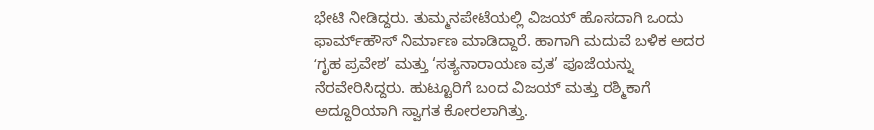ಭೇಟಿ ನೀಡಿದ್ದರು. ತುಮ್ಮನಪೇಟೆಯಲ್ಲಿ ವಿಜಯ್‌ ಹೊಸದಾಗಿ ಒಂದು ಫಾರ್ಮ್‌ಹೌಸ್‌ ನಿರ್ಮಾಣ ಮಾಡಿದ್ದಾರೆ. ಹಾಗಾಗಿ ಮದುವೆ ಬಳಿಕ ಅದರ ʻಗೃಹ ಪ್ರವೇಶ’ ಮತ್ತು ‘ಸತ್ಯನಾರಾಯಣ ವ್ರತ’ ಪೂಜೆಯನ್ನು ನೆರವೇರಿಸಿದ್ದರು. ಹುಟ್ಟೂರಿಗೆ ಬಂದ ವಿಜಯ್‌ ಮತ್ತು ರಶ್ಮಿಕಾಗೆ ಅದ್ದೂರಿಯಾಗಿ ಸ್ವಾಗತ ಕೋರಲಾಗಿತ್ತು.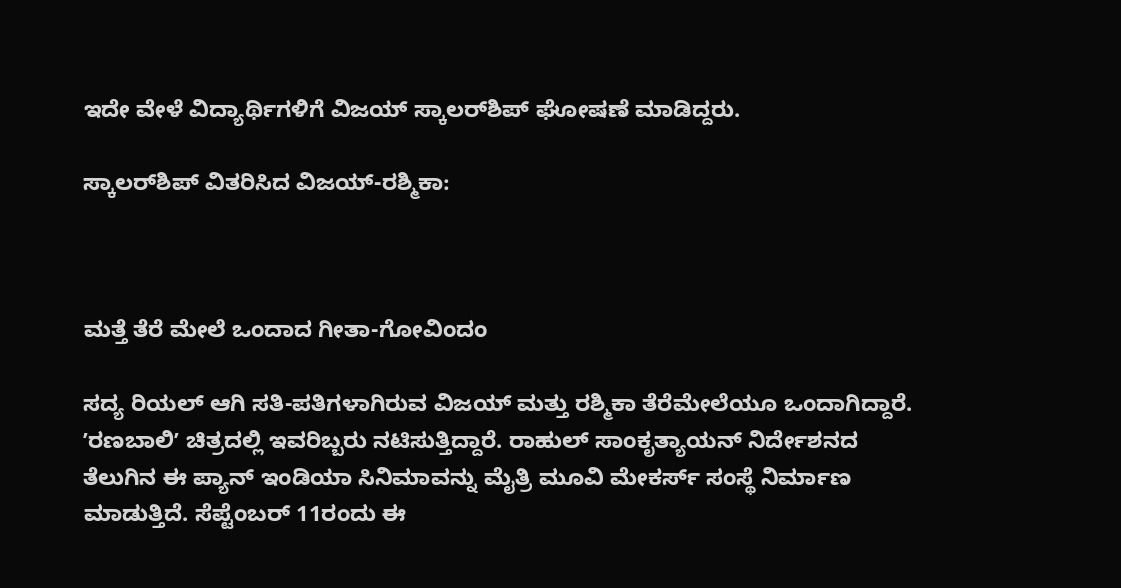ಇದೇ ವೇಳೆ ವಿದ್ಯಾರ್ಥಿಗಳಿಗೆ ವಿಜಯ್‌ ಸ್ಕಾಲರ್‌ಶಿಪ್‌ ಘೋಷಣೆ ಮಾಡಿದ್ದರು.

ಸ್ಕಾಲರ್‌ಶಿಪ್‌ ವಿತರಿಸಿದ ವಿಜಯ್‌-ರಶ್ಮಿಕಾ:



ಮತ್ತೆ ತೆರೆ ಮೇಲೆ ಒಂದಾದ ಗೀತಾ-ಗೋವಿಂದಂ

ಸದ್ಯ ರಿಯಲ್‌ ಆಗಿ ಸತಿ-ಪತಿಗಳಾಗಿರುವ ವಿಜಯ್‌ ಮತ್ತು ರಶ್ಮಿಕಾ ತೆರೆಮೇಲೆಯೂ ಒಂದಾಗಿದ್ದಾರೆ. ʼರಣಬಾಲಿʼ ಚಿತ್ರದಲ್ಲಿ ಇವರಿಬ್ಬರು ನಟಿಸುತ್ತಿದ್ದಾರೆ. ರಾಹುಲ್‌ ಸಾಂಕೃತ್ಯಾಯನ್ ನಿರ್ದೇಶನದ ತೆಲುಗಿನ ಈ ಪ್ಯಾನ್‌ ಇಂಡಿಯಾ ಸಿನಿಮಾವನ್ನು ಮೈತ್ರಿ ಮೂವಿ ಮೇಕರ್ಸ್‌ ಸಂಸ್ಥೆ ನಿರ್ಮಾಣ ಮಾಡುತ್ತಿದೆ. ಸೆಪ್ಟೆಂಬರ್ 11ರಂದು ಈ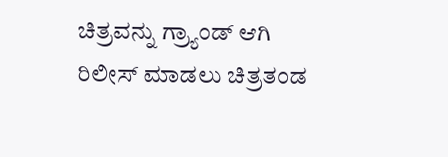ಚಿತ್ರವನ್ನು ಗ್ರ್ಯಾಂಡ್‌ ಆಗಿ ರಿಲೀಸ್‌ ಮಾಡಲು ಚಿತ್ರತಂಡ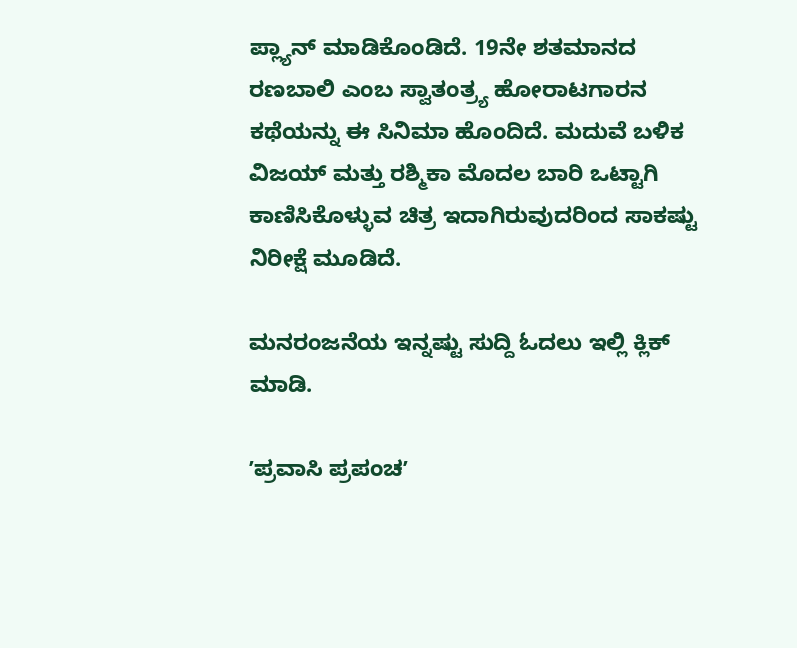ಪ್ಲ್ಯಾನ್‌ ಮಾಡಿಕೊಂಡಿದೆ. 19ನೇ ಶತಮಾನದ ರಣಬಾಲಿ ಎಂಬ ಸ್ವಾತಂತ್ರ್ಯ ಹೋರಾಟಗಾರನ ಕಥೆಯನ್ನು ಈ ಸಿನಿಮಾ ಹೊಂದಿದೆ. ಮದುವೆ ಬಳಿಕ ವಿಜಯ್‌ ಮತ್ತು ರಶ್ಮಿಕಾ ಮೊದಲ ಬಾರಿ ಒಟ್ಟಾಗಿ ಕಾಣಿಸಿಕೊಳ್ಳುವ ಚಿತ್ರ ಇದಾಗಿರುವುದರಿಂದ ಸಾಕಷ್ಟು ನಿರೀಕ್ಷೆ ಮೂಡಿದೆ.

ಮನರಂಜನೆಯ ಇನ್ನಷ್ಟು ಸುದ್ದಿ ಓದಲು ಇಲ್ಲಿ ಕ್ಲಿಕ್‌ ಮಾಡಿ.

ʼಪ್ರವಾಸಿ ಪ್ರಪಂಚʼ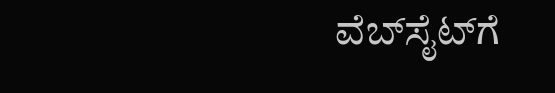ವೆಬ್‌ಸೈಟ್‌ಗೆ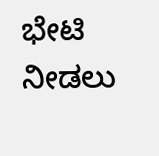ಭೇಟಿ ನೀಡಲು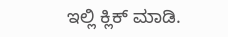ಇಲ್ಲಿ ಕ್ಲಿಕ್‌ ಮಾಡಿ.